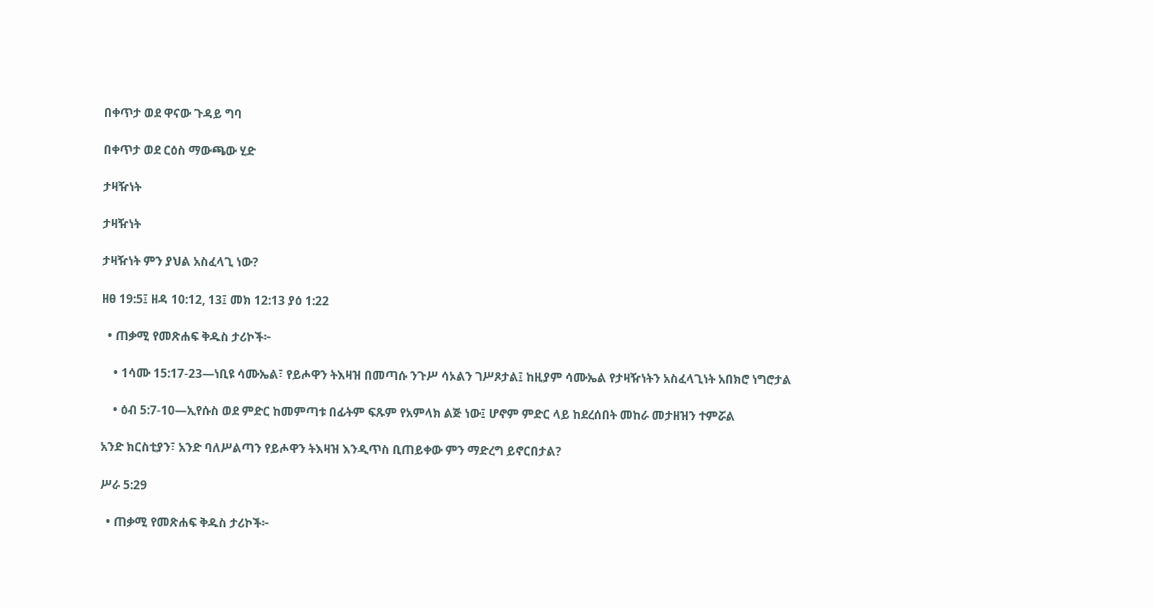በቀጥታ ወደ ዋናው ጉዳይ ግባ

በቀጥታ ወደ ርዕስ ማውጫው ሂድ

ታዛዥነት

ታዛዥነት

ታዛዥነት ምን ያህል አስፈላጊ ነው?

ዘፀ 19:5፤ ዘዳ 10:12, 13፤ መክ 12:13 ያዕ 1:22

  • ጠቃሚ የመጽሐፍ ቅዱስ ታሪኮች፦

    • 1ሳሙ 15:17-23—ነቢዩ ሳሙኤል፣ የይሖዋን ትእዛዝ በመጣሱ ንጉሥ ሳኦልን ገሥጾታል፤ ከዚያም ሳሙኤል የታዛዥነትን አስፈላጊነት አበክሮ ነግሮታል

    • ዕብ 5:7-10—ኢየሱስ ወደ ምድር ከመምጣቱ በፊትም ፍጹም የአምላክ ልጅ ነው፤ ሆኖም ምድር ላይ ከደረሰበት መከራ መታዘዝን ተምሯል

አንድ ክርስቲያን፣ አንድ ባለሥልጣን የይሖዋን ትእዛዝ እንዲጥስ ቢጠይቀው ምን ማድረግ ይኖርበታል?

ሥራ 5:29

  • ጠቃሚ የመጽሐፍ ቅዱስ ታሪኮች፦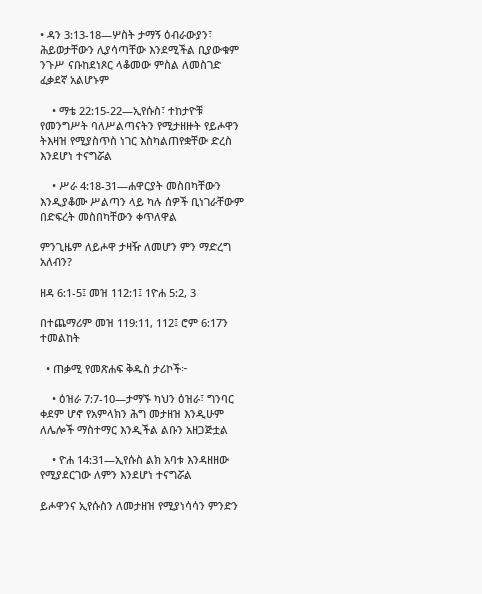• ዳን 3:13-18—ሦስት ታማኝ ዕብራውያን፣ ሕይወታቸውን ሊያሳጣቸው እንደሚችል ቢያውቁም ንጉሥ ናቡከደነጾር ላቆመው ምስል ለመስገድ ፈቃደኛ አልሆኑም

    • ማቴ 22:15-22—ኢየሱስ፣ ተከታዮቹ የመንግሥት ባለሥልጣናትን የሚታዘዙት የይሖዋን ትእዛዝ የሚያስጥስ ነገር እስካልጠየቋቸው ድረስ እንደሆነ ተናግሯል

    • ሥራ 4:18-31—ሐዋርያት መስበካቸውን እንዲያቆሙ ሥልጣን ላይ ካሉ ሰዎች ቢነገራቸውም በድፍረት መስበካቸውን ቀጥለዋል

ምንጊዜም ለይሖዋ ታዛዥ ለመሆን ምን ማድረግ አለብን?

ዘዳ 6:1-5፤ መዝ 112:1፤ 1ዮሐ 5:2, 3

በተጨማሪም መዝ 119:11, 112፤ ሮም 6:17ን ተመልከት

  • ጠቃሚ የመጽሐፍ ቅዱስ ታሪኮች፦

    • ዕዝራ 7:7-10—ታማኙ ካህን ዕዝራ፣ ግንባር ቀደም ሆኖ የአምላክን ሕግ መታዘዝ እንዲሁም ለሌሎች ማስተማር እንዲችል ልቡን አዘጋጅቷል

    • ዮሐ 14:31—ኢየሱስ ልክ አባቱ እንዳዘዘው የሚያደርገው ለምን እንደሆነ ተናግሯል

ይሖዋንና ኢየሱስን ለመታዘዝ የሚያነሳሳን ምንድን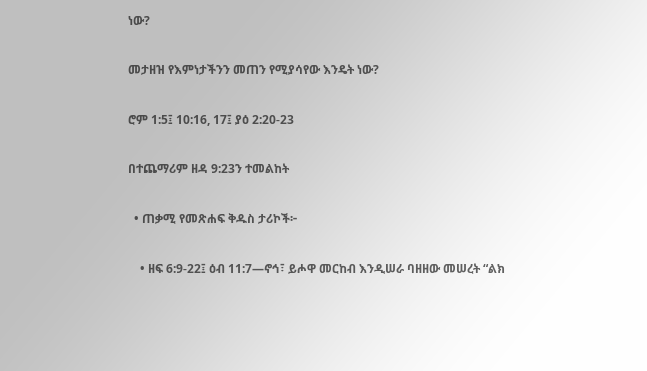ነው?

መታዘዝ የእምነታችንን መጠን የሚያሳየው እንዴት ነው?

ሮም 1:5፤ 10:16, 17፤ ያዕ 2:20-23

በተጨማሪም ዘዳ 9:23ን ተመልከት

  • ጠቃሚ የመጽሐፍ ቅዱስ ታሪኮች፦

    • ዘፍ 6:9-22፤ ዕብ 11:7—ኖኅ፣ ይሖዋ መርከብ እንዲሠራ ባዘዘው መሠረት “ልክ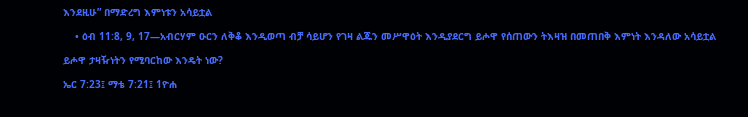እንደዚሁ” በማድረግ እምነቱን አሳይቷል

    • ዕብ 11:8, 9, 17—አብርሃም ዑርን ለቅቆ እንዲወጣ ብቻ ሳይሆን የገዛ ልጁን መሥዋዕት እንዲያደርግ ይሖዋ የሰጠውን ትእዛዝ በመጠበቅ እምነት እንዳለው አሳይቷል

ይሖዋ ታዛዥነትን የሚባርከው እንዴት ነው?

ኤር 7:23፤ ማቴ 7:21፤ 1ዮሐ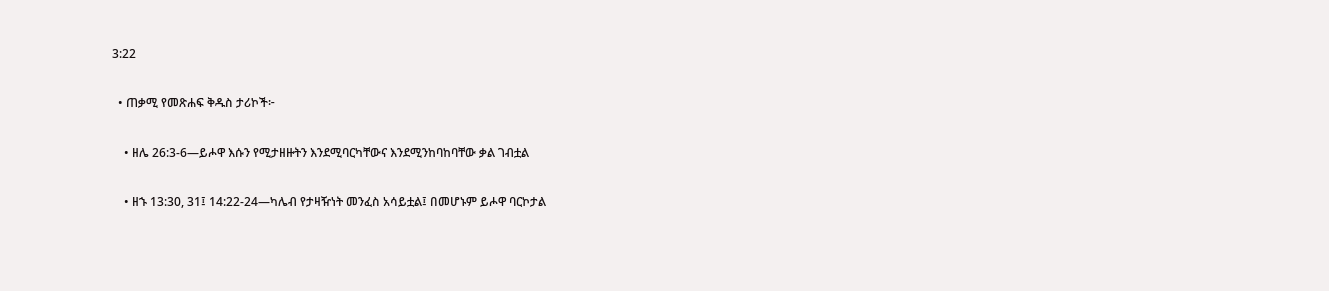3:22

  • ጠቃሚ የመጽሐፍ ቅዱስ ታሪኮች፦

    • ዘሌ 26:3-6—ይሖዋ እሱን የሚታዘዙትን እንደሚባርካቸውና እንደሚንከባከባቸው ቃል ገብቷል

    • ዘኁ 13:30, 31፤ 14:22-24—ካሌብ የታዛዥነት መንፈስ አሳይቷል፤ በመሆኑም ይሖዋ ባርኮታል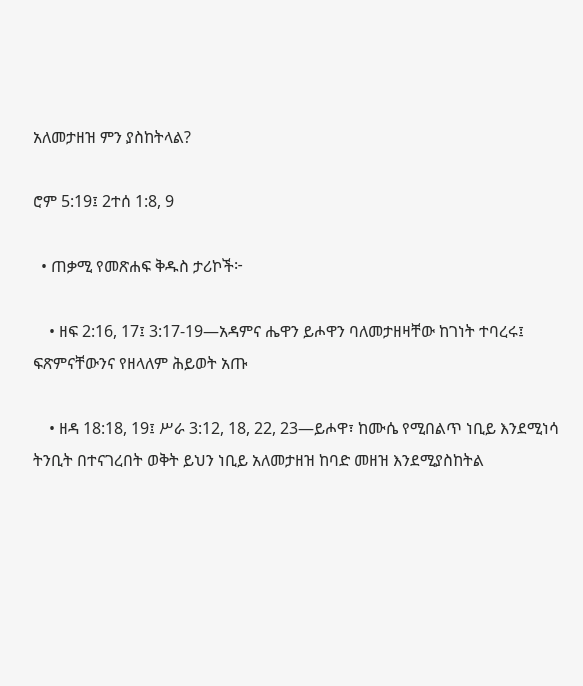አለመታዘዝ ምን ያስከትላል?

ሮም 5:19፤ 2ተሰ 1:8, 9

  • ጠቃሚ የመጽሐፍ ቅዱስ ታሪኮች፦

    • ዘፍ 2:16, 17፤ 3:17-19—አዳምና ሔዋን ይሖዋን ባለመታዘዛቸው ከገነት ተባረሩ፤ ፍጽምናቸውንና የዘላለም ሕይወት አጡ

    • ዘዳ 18:18, 19፤ ሥራ 3:12, 18, 22, 23—ይሖዋ፣ ከሙሴ የሚበልጥ ነቢይ እንደሚነሳ ትንቢት በተናገረበት ወቅት ይህን ነቢይ አለመታዘዝ ከባድ መዘዝ እንደሚያስከትል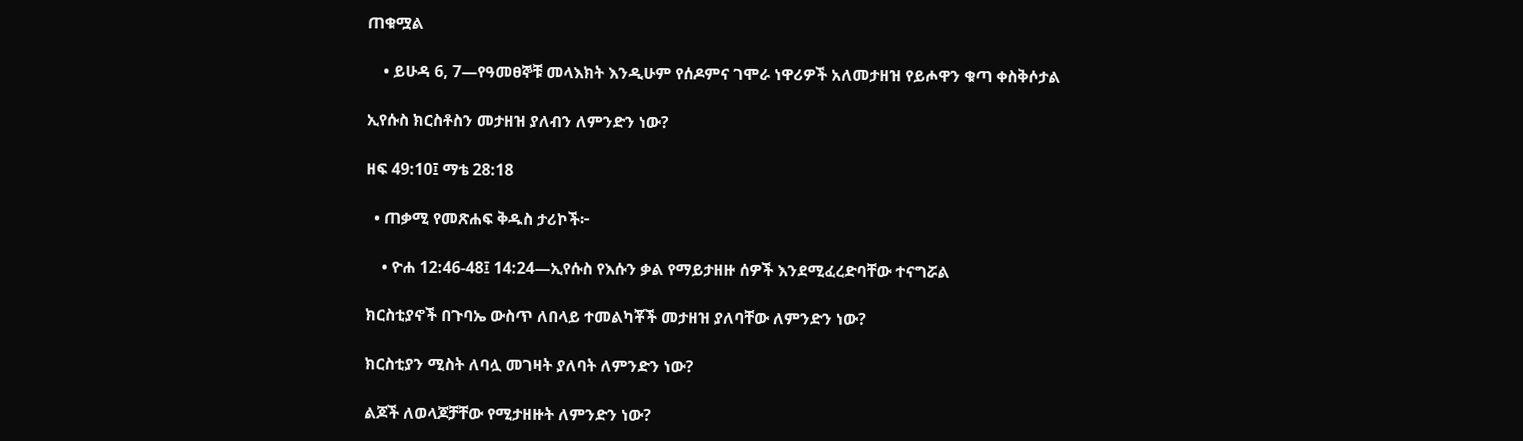ጠቁሟል

    • ይሁዳ 6, 7—የዓመፀኞቹ መላእክት እንዲሁም የሰዶምና ገሞራ ነዋሪዎች አለመታዘዝ የይሖዋን ቁጣ ቀስቅሶታል

ኢየሱስ ክርስቶስን መታዘዝ ያለብን ለምንድን ነው?

ዘፍ 49:10፤ ማቴ 28:18

  • ጠቃሚ የመጽሐፍ ቅዱስ ታሪኮች፦

    • ዮሐ 12:46-48፤ 14:24—ኢየሱስ የእሱን ቃል የማይታዘዙ ሰዎች እንደሚፈረድባቸው ተናግሯል

ክርስቲያኖች በጉባኤ ውስጥ ለበላይ ተመልካቾች መታዘዝ ያለባቸው ለምንድን ነው?

ክርስቲያን ሚስት ለባሏ መገዛት ያለባት ለምንድን ነው?

ልጆች ለወላጆቻቸው የሚታዘዙት ለምንድን ነው?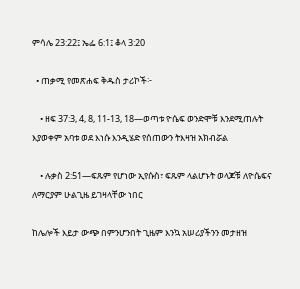ምሳሌ 23:22፤ ኤፌ 6:1፤ ቆላ 3:20

  • ጠቃሚ የመጽሐፍ ቅዱስ ታሪኮች፦

    • ዘፍ 37:3, 4, 8, 11-13, 18—ወጣቱ ዮሴፍ ወንድሞቹ እንደሚጠሉት እያወቀም አባቱ ወደ እነሱ እንዲሄድ የሰጠውን ትእዛዝ አክብሯል

    • ሉቃስ 2:51—ፍጹም የሆነው ኢየሱስ፣ ፍጹም ላልሆኑት ወላጆቹ ለዮሴፍና ለማርያም ሁልጊዜ ይገዛላቸው ነበር

ከሌሎች እይታ ውጭ በምንሆንበት ጊዜም እንኳ አሠሪያችንን መታዘዝ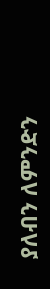ያለብን ለምንድን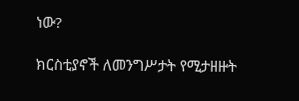ነው?

ክርስቲያኖች ለመንግሥታት የሚታዘዙት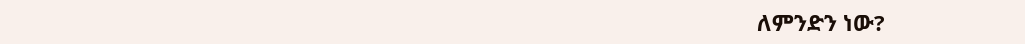ለምንድን ነው?